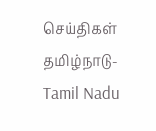செய்திகள்
தமிழ்நாடு-Tamil Nadu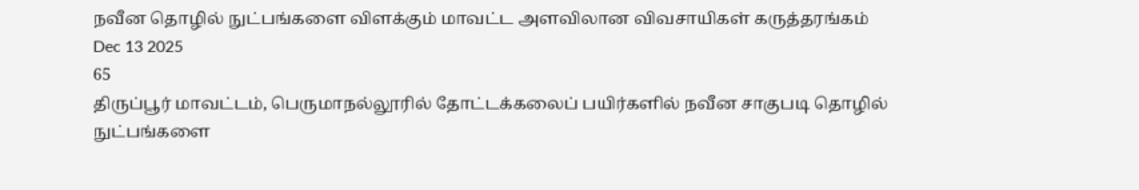நவீன தொழில் நுட்பங்களை விளக்கும் மாவட்ட அளவிலான விவசாயிகள் கருத்தரங்கம்
Dec 13 2025
65
திருப்பூர் மாவட்டம், பெருமாநல்லூரில் தோட்டக்கலைப் பயிர்களில் நவீன சாகுபடி தொழில் நுட்பங்களை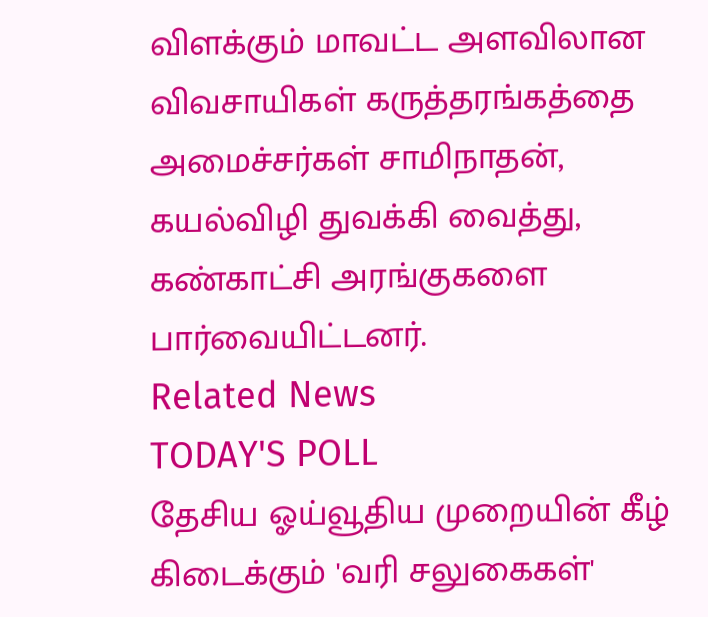விளக்கும் மாவட்ட அளவிலான விவசாயிகள் கருத்தரங்கத்தை அமைச்சர்கள் சாமிநாதன், கயல்விழி துவக்கி வைத்து, கண்காட்சி அரங்குகளை பார்வையிட்டனர்.
Related News
TODAY'S POLL
தேசிய ஓய்வூதிய முறையின் கீழ் கிடைக்கும் 'வரி சலுகைகள்'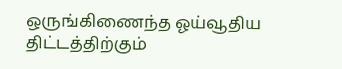ஒருங்கிணைந்த ஓய்வூதிய திட்டத்திற்கும்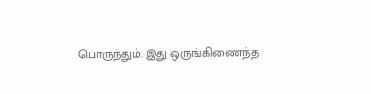பொருந்தும். இது ஒருங்கிணைந்த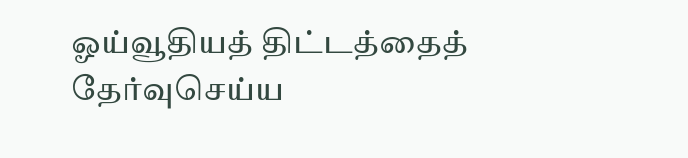ஓய்வூதியத் திட்டத்தைத் தேர்வுசெய்ய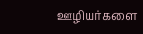ஊழியர்களை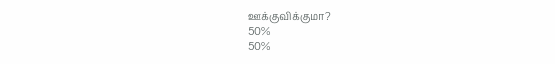ஊக்குவிக்குமா?
50%
50%